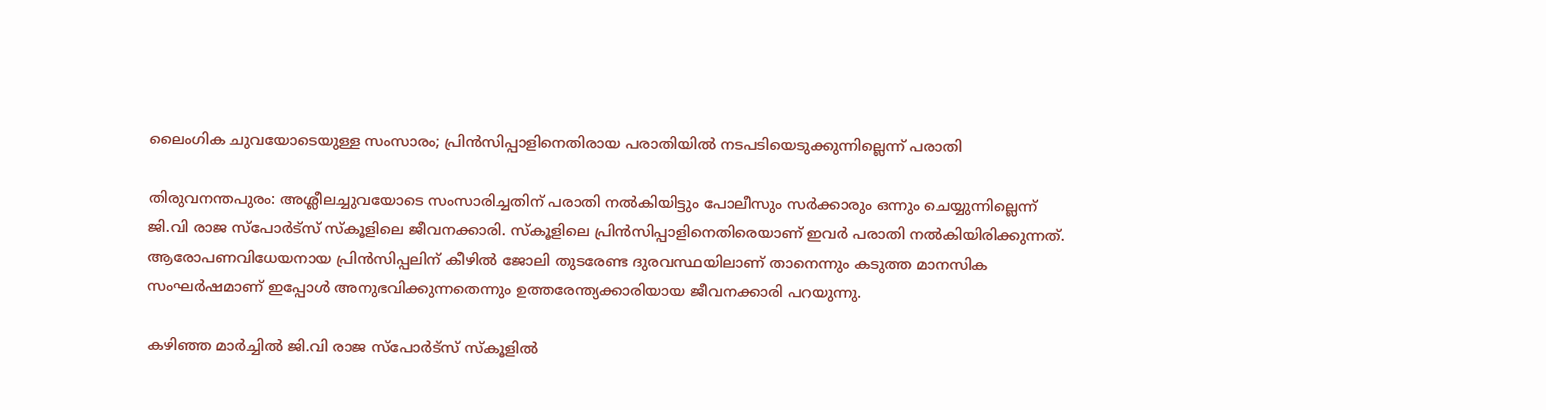ലൈംഗിക ചുവയോടെയുള്ള സംസാരം; പ്രിന്‍സിപ്പാളിനെതിരായ പരാതിയില്‍ നടപടിയെടുക്കുന്നില്ലെന്ന് പരാതി

തിരുവനന്തപുരം: അശ്ലീലച്ചുവയോടെ സംസാരിച്ചതിന് പരാതി നല്‍കിയിട്ടും പോലീസും സര്‍ക്കാരും ഒന്നും ചെയ്യുന്നില്ലെന്ന് ജി.വി രാജ സ്പോര്‍ട്സ് സ്‌കൂളിലെ ജീവനക്കാരി. സ്‌കൂളിലെ പ്രിന്‍സിപ്പാളിനെതിരെയാണ് ഇവര്‍ പരാതി നല്‍കിയിരിക്കുന്നത്. ആരോപണവിധേയനായ പ്രിന്‍സിപ്പലിന് കീഴില്‍ ജോലി തുടരേണ്ട ദുരവസ്ഥയിലാണ് താനെന്നും കടുത്ത മാനസിക സംഘര്‍ഷമാണ് ഇപ്പോള്‍ അനുഭവിക്കുന്നതെന്നും ഉത്തരേന്ത്യക്കാരിയായ ജീവനക്കാരി പറയുന്നു.

കഴിഞ്ഞ മാര്‍ച്ചില്‍ ജി.വി രാജ സ്പോര്‍ട്സ് സ്‌കൂളില്‍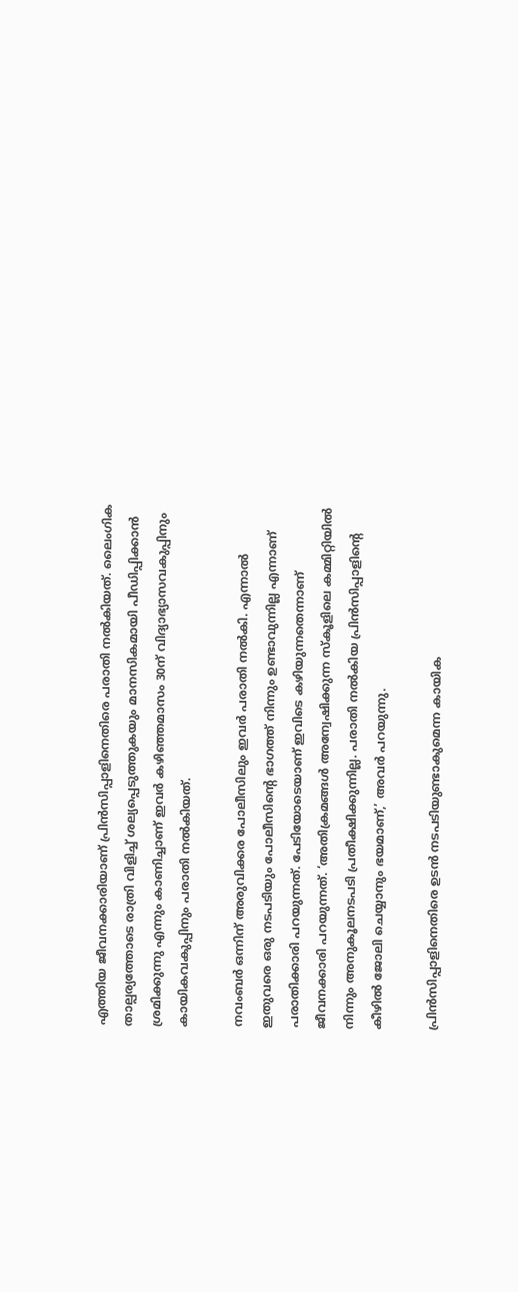എത്തിയ ജീവനക്കാരിയാണ് പ്രിന്‍സിപ്പാളിനെതിരെ പരാതി നല്‍കിയത്. ലൈംഗിക താല്പര്യത്തോടെ രാത്രി വിളിച്ച് ശല്യപ്പെടുത്തുകയും മാനസികമായി പീഡിപ്പിക്കാന്‍ ശ്രമിക്കുന്നു എന്നും കാണിച്ചാണ് ഇവര്‍ കഴിഞ്ഞമാസം 30ന് വിദ്യാഭ്യാസവകുപ്പിനും കായികവകുപ്പിനും പരാതി നല്‍കിയത്.

നവംബര്‍ ഒന്നിന് അരുവിക്കര പോലീസിലും ഇവര്‍ പരാതി നല്‍കി. എന്നാല്‍ ഇതുവരെ ഒരു നടപടിയും പോലീസിന്റെ ഭാഗത്ത് നിന്നും ഉണ്ടാവുന്നില്ല എന്നാണ് പരാതിക്കാരി പറയുന്നത്. പേടിയോടെയാണ് ഇവിടെ കഴിയുന്നതെന്നാണ് ജീവനക്കാരി പറയുന്നത്. ‘അതിക്രമങ്ങള്‍ അന്വേഷിക്കുന്ന സ്‌കൂളിലെ കമ്മിറ്റിയില്‍ നിന്നും അനുകൂലനടപടി പ്രതീക്ഷിക്കുന്നില്ല. പരാതി നല്‍കിയ പ്രിന്‍സിപ്പാളിന്റെ കീഴില്‍ ജോലി ചെയ്യാനും ഭയമാണ്,’ അവര്‍ പറയുന്നു.

പ്രിന്‍സിപ്പാളിനെതിരെ ഉടന്‍ നടപടിയുണ്ടാകുമെന്ന കായിക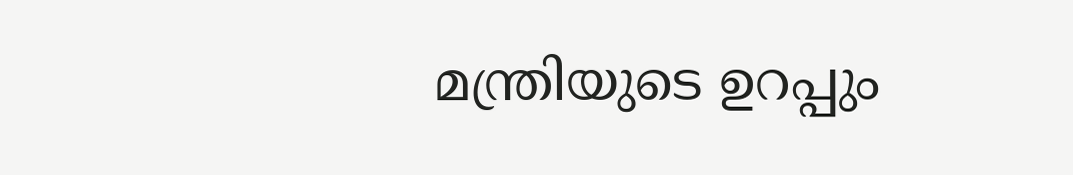മന്ത്രിയുടെ ഉറപ്പും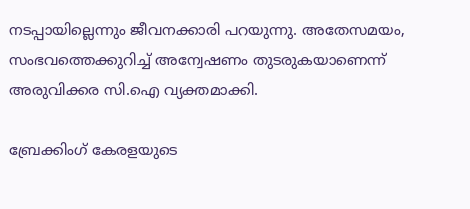നടപ്പായില്ലെന്നും ജീവനക്കാരി പറയുന്നു. അതേസമയം, സംഭവത്തെക്കുറിച്ച് അന്വേഷണം തുടരുകയാണെന്ന് അരുവിക്കര സി.ഐ വ്യക്തമാക്കി.

ബ്രേക്കിംഗ് കേരളയുടെ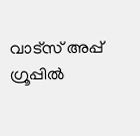വാട്സ് അപ്പ് ഗ്രൂപ്പിൽ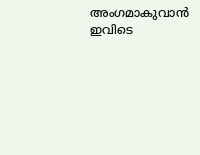അംഗമാകുവാൻ ഇവിടെ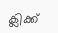ക്ലിക്ക്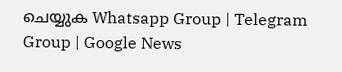ചെയ്യുക Whatsapp Group | Telegram Group | Google News